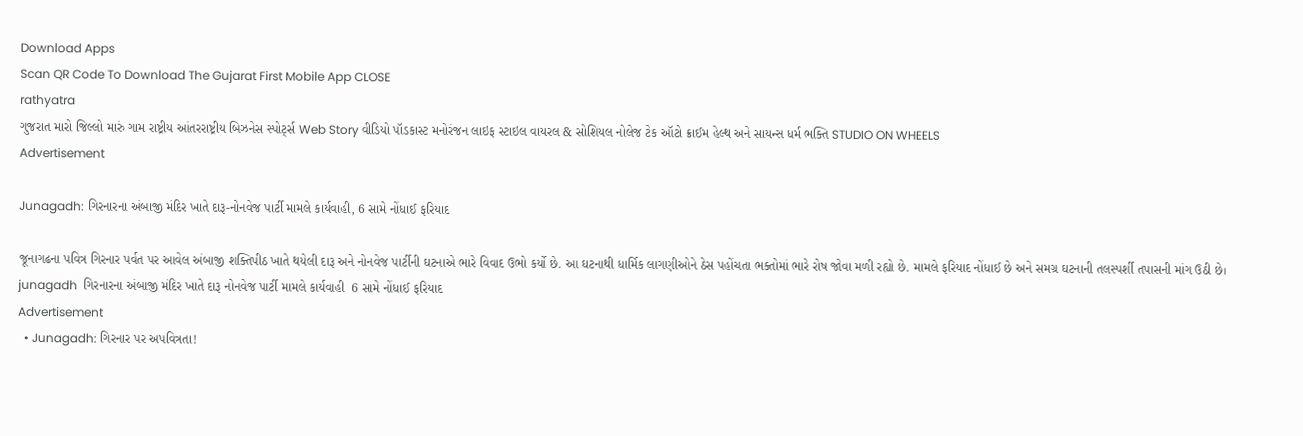Download Apps
Scan QR Code To Download The Gujarat First Mobile App CLOSE
rathyatra
ગુજરાત મારો જિલ્લો મારું ગામ રાષ્ટ્રીય આંતરરાષ્ટ્રીય બિઝનેસ સ્પોર્ટ્સ Web Story વીડિયો પૉડકાસ્ટ મનોરંજન લાઇફ સ્ટાઇલ વાયરલ & સોશિયલ નોલેજ ટેક ઑટો ક્રાઈમ હેલ્થ અને સાયન્સ ધર્મ ભક્તિ STUDIO ON WHEELS
Advertisement

Junagadh: ગિરનારના અંબાજી મંદિર ખાતે દારૂ-નોનવેજ પાર્ટી મામલે કાર્યવાહી, 6 સામે નોંધાઈ ફરિયાદ

જૂનાગઢના પવિત્ર ગિરનાર પર્વત પર આવેલ અંબાજી શક્તિપીઠ ખાતે થયેલી દારૂ અને નોનવેજ પાર્ટીની ઘટનાએ ભારે વિવાદ ઉભો કર્યો છે. આ ઘટનાથી ધાર્મિક લાગણીઓને ઠેસ પહોંચતા ભક્તોમાં ભારે રોષ જોવા મળી રહ્યો છે. મામલે ફરિયાદ નોંધાઈ છે અને સમગ્ર ઘટનાની તલસ્પર્શી તપાસની માંગ ઉઠી છે।
junagadh  ગિરનારના અંબાજી મંદિર ખાતે દારૂ નોનવેજ પાર્ટી મામલે કાર્યવાહી  6 સામે નોંધાઈ ફરિયાદ
Advertisement
  • Junagadh: ગિરનાર પર અપવિત્રતા!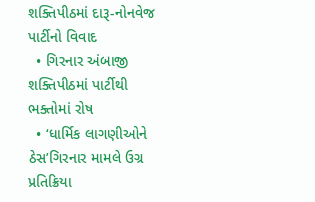શક્તિપીઠમાં દારૂ-નોનવેજ પાર્ટીનો વિવાદ
  • ગિરનાર અંબાજી શક્તિપીઠમાં પાર્ટીથી ભક્તોમાં રોષ
  • ‘ધાર્મિક લાગણીઓને ઠેસ’ગિરનાર મામલે ઉગ્ર પ્રતિક્રિયા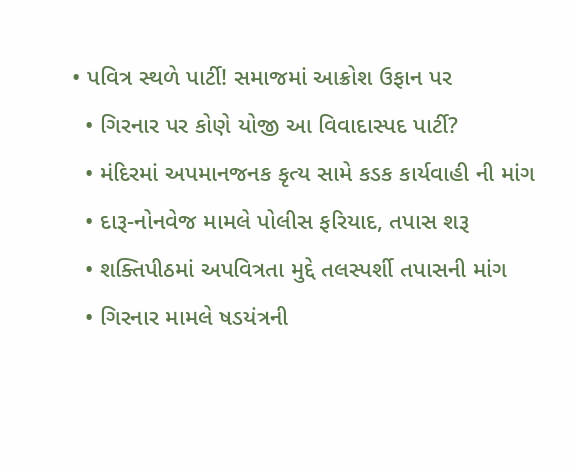• પવિત્ર સ્થળે પાર્ટી! સમાજમાં આક્રોશ ઉફાન પર
  • ગિરનાર પર કોણે યોજી આ વિવાદાસ્પદ પાર્ટી?
  • મંદિરમાં અપમાનજનક કૃત્ય સામે કડક કાર્યવાહી ની માંગ
  • દારૂ-નોનવેજ મામલે પોલીસ ફરિયાદ, તપાસ શરૂ
  • શક્તિપીઠમાં અપવિત્રતા મુદ્દે તલસ્પર્શી તપાસની માંગ
  • ગિરનાર મામલે ષડયંત્રની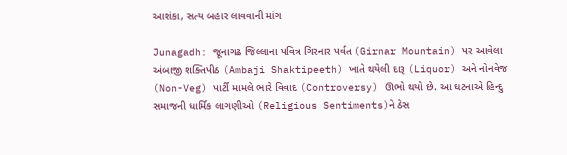આશંકા, સત્ય બહાર લાવવાની માંગ

Junagadh: જૂનાગઢ જિલ્લાના પવિત્ર ગિરનાર પર્વત (Girnar Mountain) પર આવેલા અંબાજી શક્તિપીઠ (Ambaji Shaktipeeth) ખાતે થયેલી દારૂ (Liquor) અને નોનવેજ (Non-Veg) પાર્ટી મામલે ભારે વિવાદ (Controversy) ઊભો થયો છે. આ ઘટનાએ હિન્દુ સમાજની ધાર્મિક લાગણીઓ (Religious Sentiments)ને ઠેસ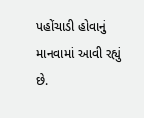પહોંચાડી હોવાનું માનવામાં આવી રહ્યું છે.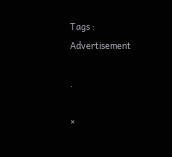Tags :
Advertisement

.

×